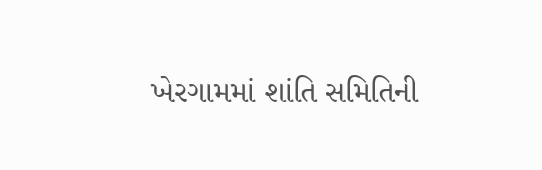ખેરગામમાં શાંતિ સમિતિની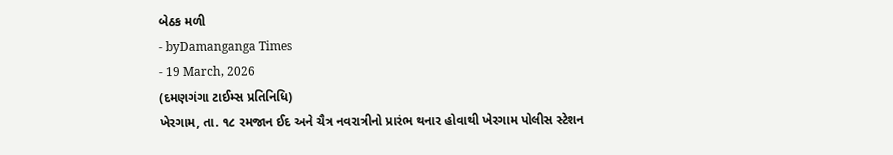બેઠક મળી
- byDamanganga Times
- 19 March, 2026
(દમણગંગા ટાઈમ્સ પ્રતિનિધિ)
ખેરગામ, તા. ૧૮ રમજાન ઈદ અને ચૈત્ર નવરાત્રીનો પ્રારંભ થનાર હોવાથી ખેરગામ પોલીસ સ્ટેશન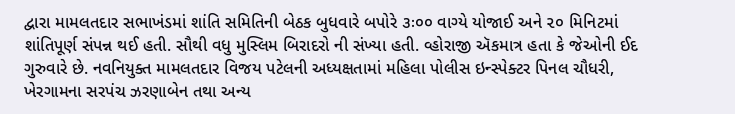દ્વારા મામલતદાર સભાખંડમાં શાંતિ સમિતિની બેઠક બુધવારે બપોરે ૩ઃ૦૦ વાગ્યે યોજાઈ અને ૨૦ મિનિટમાં શાંતિપૂર્ણ સંપન્ન થઈ હતી. સૌથી વધુ મુસ્લિમ બિરાદરો ની સંખ્યા હતી. વ્હોરાજી ઍકમાત્ર હતા કે જેઓની ઈદ ગુરુવારે છે. નવનિયુક્ત મામલતદાર વિજય પટેલની અધ્યક્ષતામાં મહિલા પોલીસ ઇન્સ્પેક્ટર પિનલ ચૌધરી, ખેરગામના સરપંચ ઝરણાબેન તથા અન્ય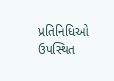પ્રતિનિધિઓ ઉપસ્થિત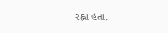રહ્ના હતા.